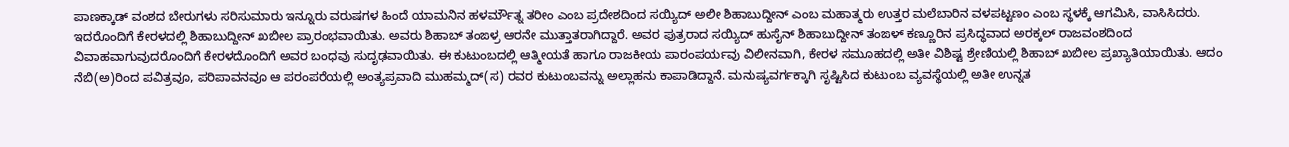ಪಾಣಕ್ಕಾಡ್ ವಂಶದ ಬೇರುಗಳು ಸರಿಸುಮಾರು ಇನ್ನೂರು ವರುಷಗಳ ಹಿಂದೆ ಯಾಮನಿನ ಹಳರ್ಮೌತ್ನ ತರೀಂ ಎಂಬ ಪ್ರದೇಶದಿಂದ ಸಯ್ಯಿದ್ ಅಲೀ ಶಿಹಾಬುದ್ದೀನ್ ಎಂಬ ಮಹಾತ್ಮರು ಉತ್ತರ ಮಲೆಬಾರಿನ ವಳಪಟ್ಟಣಂ ಎಂಬ ಸ್ಥಳಕ್ಕೆ ಆಗಮಿಸಿ, ವಾಸಿಸಿದರು. ಇದರೊಂದಿಗೆ ಕೇರಳದಲ್ಲಿ ಶಿಹಾಬುದ್ದೀನ್ ಖಬೀಲ ಪ್ರಾರಂಭವಾಯಿತು. ಅವರು ಶಿಹಾಬ್ ತಂಙಳ್ರ ಆರನೇ ಮುತ್ತಾತರಾಗಿದ್ದಾರೆ. ಅವರ ಪುತ್ರರಾದ ಸಯ್ಯಿದ್ ಹುಸೈನ್ ಶಿಹಾಬುದ್ದೀನ್ ತಂಙಳ್ ಕಣ್ಣೂರಿನ ಪ್ರಸಿದ್ಧವಾದ ಅರಕ್ಕಲ್ ರಾಜವಂಶದಿಂದ ವಿವಾಹವಾಗುವುದರೊಂದಿಗೆ ಕೇರಳದೊಂದಿಗೆ ಅವರ ಬಂಧವು ಸುದೃಢವಾಯಿತು. ಈ ಕುಟುಂಬದಲ್ಲಿ ಆತ್ಮೀಯತೆ ಹಾಗೂ ರಾಜಕೀಯ ಪಾರಂಪರ್ಯವು ವಿಲೀನವಾಗಿ, ಕೇರಳ ಸಮೂಹದಲ್ಲಿ ಅತೀ ವಿಶಿಷ್ಟ ಶ್ರೇಣಿಯಲ್ಲಿ ಶಿಹಾಬ್ ಖಬೀಲ ಪ್ರಖ್ಯಾತಿಯಾಯಿತು. ಆದಂ ನೆಬಿ(ಅ)ರಿಂದ ಪವಿತ್ರವೂ, ಪರಿಪಾವನವೂ ಆ ಪರಂಪರೆಯಲ್ಲಿ ಅಂತ್ಯಪ್ರವಾದಿ ಮುಹಮ್ಮದ್(ಸ) ರವರ ಕುಟುಂಬವನ್ನು ಅಲ್ಲಾಹನು ಕಾಪಾಡಿದ್ದಾನೆ. ಮನುಷ್ಯವರ್ಗಕ್ಕಾಗಿ ಸೃಷ್ಟಿಸಿದ ಕುಟುಂಬ ವ್ಯವಸ್ಥೆಯಲ್ಲಿ ಅತೀ ಉನ್ನತ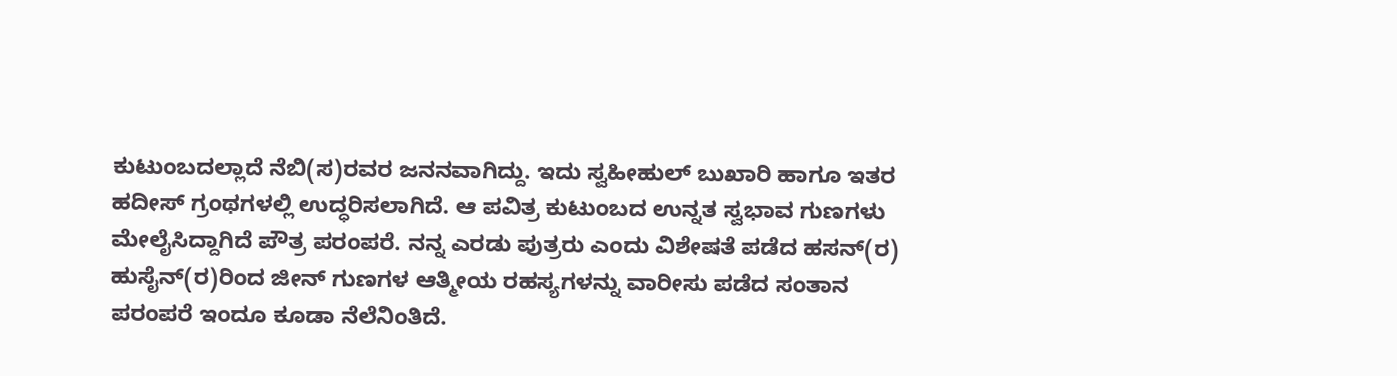ಕುಟುಂಬದಲ್ಲಾದೆ ನೆಬಿ(ಸ)ರವರ ಜನನವಾಗಿದ್ದು. ಇದು ಸ್ವಹೀಹುಲ್ ಬುಖಾರಿ ಹಾಗೂ ಇತರ ಹದೀಸ್ ಗ್ರಂಥಗಳಲ್ಲಿ ಉದ್ಧರಿಸಲಾಗಿದೆ. ಆ ಪವಿತ್ರ ಕುಟುಂಬದ ಉನ್ನತ ಸ್ವಭಾವ ಗುಣಗಳು ಮೇಲೈಸಿದ್ದಾಗಿದೆ ಪೌತ್ರ ಪರಂಪರೆ. ನನ್ನ ಎರಡು ಪುತ್ರರು ಎಂದು ವಿಶೇಷತೆ ಪಡೆದ ಹಸನ್(ರ) ಹುಸೈನ್(ರ)ರಿಂದ ಜೀನ್ ಗುಣಗಳ ಆತ್ಮೀಯ ರಹಸ್ಯಗಳನ್ನು ವಾರೀಸು ಪಡೆದ ಸಂತಾನ ಪರಂಪರೆ ಇಂದೂ ಕೂಡಾ ನೆಲೆನಿಂತಿದೆ.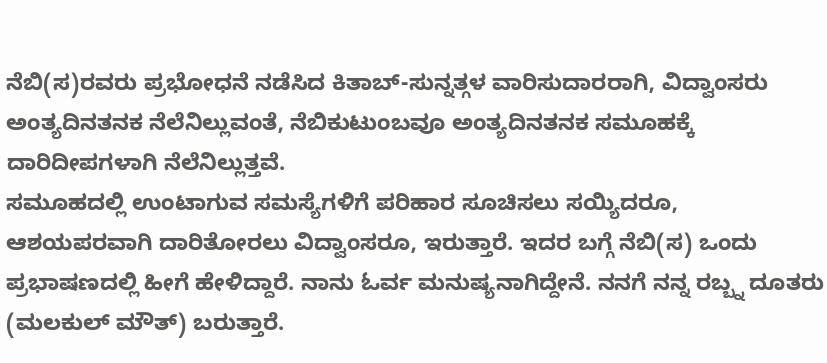ನೆಬಿ(ಸ)ರವರು ಪ್ರಭೋಧನೆ ನಡೆಸಿದ ಕಿತಾಬ್-ಸುನ್ನತ್ಗಳ ವಾರಿಸುದಾರರಾಗಿ, ವಿದ್ವಾಂಸರು ಅಂತ್ಯದಿನತನಕ ನೆಲೆನಿಲ್ಲುವಂತೆ, ನೆಬಿಕುಟುಂಬವೂ ಅಂತ್ಯದಿನತನಕ ಸಮೂಹಕ್ಕೆ ದಾರಿದೀಪಗಳಾಗಿ ನೆಲೆನಿಲ್ಲುತ್ತವೆ.
ಸಮೂಹದಲ್ಲಿ ಉಂಟಾಗುವ ಸಮಸ್ಯೆಗಳಿಗೆ ಪರಿಹಾರ ಸೂಚಿಸಲು ಸಯ್ಯಿದರೂ, ಆಶಯಪರವಾಗಿ ದಾರಿತೋರಲು ವಿದ್ವಾಂಸರೂ, ಇರುತ್ತಾರೆ. ಇದರ ಬಗ್ಗೆ ನೆಬಿ(ಸ) ಒಂದು ಪ್ರಭಾಷಣದಲ್ಲಿ ಹೀಗೆ ಹೇಳಿದ್ದಾರೆ. ನಾನು ಓರ್ವ ಮನುಷ್ಯನಾಗಿದ್ದೇನೆ. ನನಗೆ ನನ್ನ ರಬ್ಬ್ನ ದೂತರು (ಮಲಕುಲ್ ಮೌತ್) ಬರುತ್ತಾರೆ.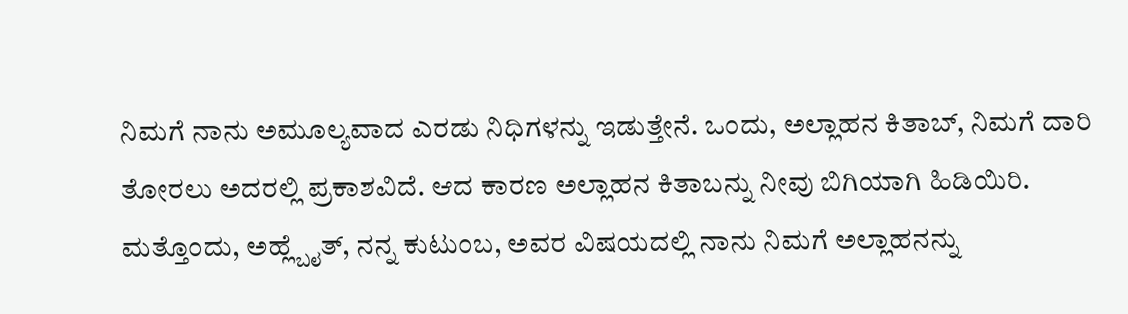ನಿಮಗೆ ನಾನು ಅಮೂಲ್ಯವಾದ ಎರಡು ನಿಧಿಗಳನ್ನು ಇಡುತ್ತೇನೆ. ಒಂದು, ಅಲ್ಲಾಹನ ಕಿತಾಬ್, ನಿಮಗೆ ದಾರಿ ತೋರಲು ಅದರಲ್ಲಿ ಪ್ರಕಾಶವಿದೆ. ಆದ ಕಾರಣ ಅಲ್ಲಾಹನ ಕಿತಾಬನ್ನು ನೀವು ಬಿಗಿಯಾಗಿ ಹಿಡಿಯಿರಿ. ಮತ್ತೊಂದು, ಅಹ್ಲ್ಬೈತ್, ನನ್ನ ಕುಟುಂಬ, ಅವರ ವಿಷಯದಲ್ಲಿ ನಾನು ನಿಮಗೆ ಅಲ್ಲಾಹನನ್ನು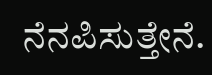ನೆನಪಿಸುತ್ತೇನೆ.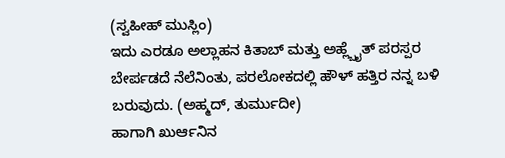(ಸ್ವಹೀಹ್ ಮುಸ್ಲಿಂ)
ಇದು ಎರಡೂ ಅಲ್ಲಾಹನ ಕಿತಾಬ್ ಮತ್ತು ಅಹ್ಲ್ಬೈತ್ ಪರಸ್ಪರ ಬೇರ್ಪಡದೆ ನೆಲೆನಿಂತು, ಪರಲೋಕದಲ್ಲಿ ಹೌಳ್ ಹತ್ತಿರ ನನ್ನ ಬಳಿ ಬರುವುದು. (ಅಹ್ಮದ್, ತುರ್ಮುದೀ)
ಹಾಗಾಗಿ ಖುರ್ಆನಿನ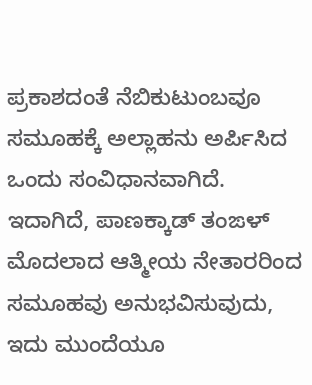ಪ್ರಕಾಶದಂತೆ ನೆಬಿಕುಟುಂಬವೂ ಸಮೂಹಕ್ಕೆ ಅಲ್ಲಾಹನು ಅರ್ಪಿಸಿದ ಒಂದು ಸಂವಿಧಾನವಾಗಿದೆ. ಇದಾಗಿದೆ, ಪಾಣಕ್ಕಾಡ್ ತಂಙಳ್ ಮೊದಲಾದ ಆತ್ಮೀಯ ನೇತಾರರಿಂದ ಸಮೂಹವು ಅನುಭವಿಸುವುದು, ಇದು ಮುಂದೆಯೂ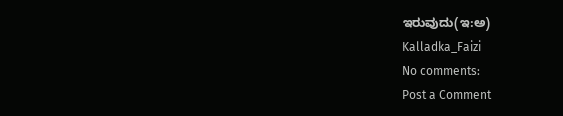ಇರುವುದು(ಇ:ಅ)
Kalladka_Faizi
No comments:
Post a Comment